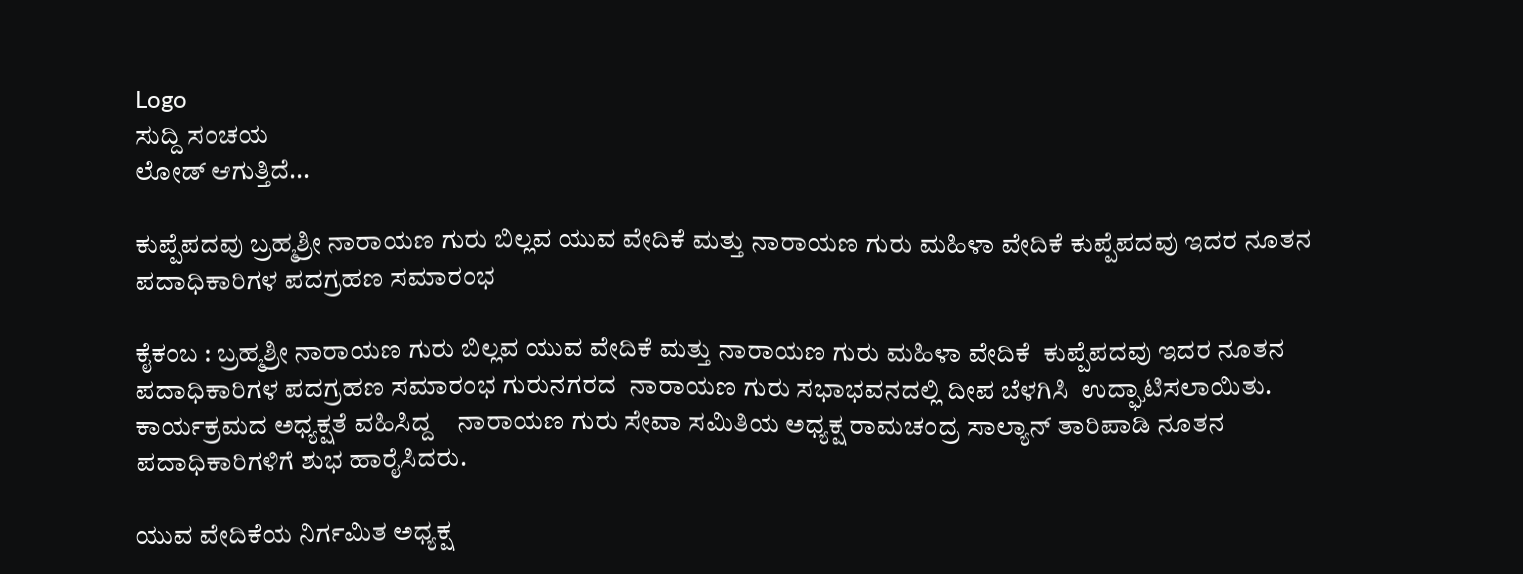Logo
ಸುದ್ದಿ ಸಂಚಯ
ಲೋಡ್ ಆಗುತ್ತಿದೆ...

ಕುಪ್ಪೆಪದವು ಬ್ರಹ್ಮಶ್ರೀ ನಾರಾಯಣ ಗುರು ಬಿಲ್ಲವ ಯುವ ವೇದಿಕೆ ಮತ್ತು ನಾರಾಯಣ ಗುರು ಮಹಿಳಾ ವೇದಿಕೆ ಕುಪ್ಪೆಪದವು ಇದರ ನೂತನ ಪದಾಧಿಕಾರಿಗಳ ಪದಗ್ರಹಣ ಸಮಾರಂಭ

ಕೈಕಂಬ : ಬ್ರಹ್ಮಶ್ರೀ ನಾರಾಯಣ ಗುರು ಬಿಲ್ಲವ ಯುವ ವೇದಿಕೆ ಮತ್ತು ನಾರಾಯಣ ಗುರು ಮಹಿಳಾ ವೇದಿಕೆ  ಕುಪ್ಪೆಪದವು ಇದರ ನೂತನ ಪದಾಧಿಕಾರಿಗಳ ಪದಗ್ರಹಣ ಸಮಾರಂಭ ಗುರುನಗರದ  ನಾರಾಯಣ ಗುರು ಸಭಾಭವನದಲ್ಲಿ ದೀಪ ಬೆಳಗಿಸಿ  ಉದ್ಘಾಟಿಸಲಾಯಿತು.
ಕಾರ್ಯಕ್ರಮದ ಅಧ್ಯಕ್ಷತೆ ವಹಿಸಿದ್ದ    ನಾರಾಯಣ ಗುರು ಸೇವಾ ಸಮಿತಿಯ ಅಧ್ಯಕ್ಷ ರಾಮಚಂದ್ರ ಸಾಲ್ಯಾನ್ ತಾರಿಪಾಡಿ ನೂತನ ಪದಾಧಿಕಾರಿಗಳಿಗೆ ಶುಭ ಹಾರೈಸಿದರು.

ಯುವ ವೇದಿಕೆಯ ನಿರ್ಗಮಿತ ಅಧ್ಯಕ್ಷ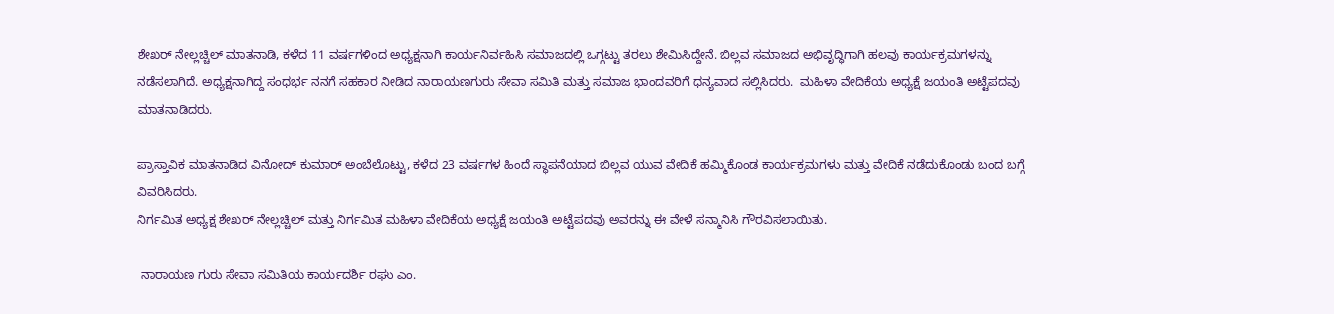ಶೇಖರ್ ನೇಲ್ಲಚ್ಚಿಲ್ ಮಾತನಾಡಿ, ಕಳೆದ 11 ವರ್ಷಗಳಿಂದ ಅಧ್ಯಕ್ಷನಾಗಿ ಕಾರ್ಯನಿರ್ವಹಿಸಿ ಸಮಾಜದಲ್ಲಿ ಒಗ್ಗಟ್ಟು ತರಲು ಶೇಮಿಸಿದ್ದೇನೆ. ಬಿಲ್ಲವ ಸಮಾಜದ ಅಭಿವೃದ್ಧಿಗಾಗಿ ಹಲವು ಕಾರ್ಯಕ್ರಮಗಳನ್ನು ನಡೆಸಲಾಗಿದೆ. ಅಧ್ಯಕ್ಷನಾಗಿದ್ದ ಸಂಧರ್ಭ ನನಗೆ ಸಹಕಾರ ನೀಡಿದ ನಾರಾಯಣಗುರು ಸೇವಾ ಸಮಿತಿ ಮತ್ತು ಸಮಾಜ ಭಾಂದವರಿಗೆ ಧನ್ಯವಾದ ಸಲ್ಲಿಸಿದರು.  ಮಹಿಳಾ ವೇದಿಕೆಯ ಅಧ್ಯಕ್ಷೆ ಜಯಂತಿ ಅಟ್ಟೆಪದವು ಮಾತನಾಡಿದರು.

ಪ್ರಾಸ್ತಾವಿಕ ಮಾತನಾಡಿದ ವಿನೋದ್ ಕುಮಾರ್ ಅಂಬೆಲೊಟ್ಟು, ಕಳೆದ 23 ವರ್ಷಗಳ ಹಿಂದೆ ಸ್ಥಾಪನೆಯಾದ ಬಿಲ್ಲವ ಯುವ ವೇದಿಕೆ ಹಮ್ಮಿಕೊಂಡ ಕಾರ್ಯಕ್ರಮಗಳು ಮತ್ತು ವೇದಿಕೆ ನಡೆದುಕೊಂಡು ಬಂದ ಬಗ್ಗೆ ವಿವರಿಸಿದರು.
ನಿರ್ಗಮಿತ ಅಧ್ಯಕ್ಷ ಶೇಖರ್ ನೇಲ್ಲಚ್ಚಿಲ್ ಮತ್ತು ನಿರ್ಗಮಿತ ಮಹಿಳಾ ವೇದಿಕೆಯ ಅಧ್ಯಕ್ಷೆ ಜಯಂತಿ ಅಟ್ಟೆಪದವು ಅವರನ್ನು ಈ ವೇಳೆ ಸನ್ಮಾನಿಸಿ ಗೌರವಿಸಲಾಯಿತು.

 ನಾರಾಯಣ ಗುರು ಸೇವಾ ಸಮಿತಿಯ ಕಾರ್ಯದರ್ಶಿ ರಘು ಎಂ.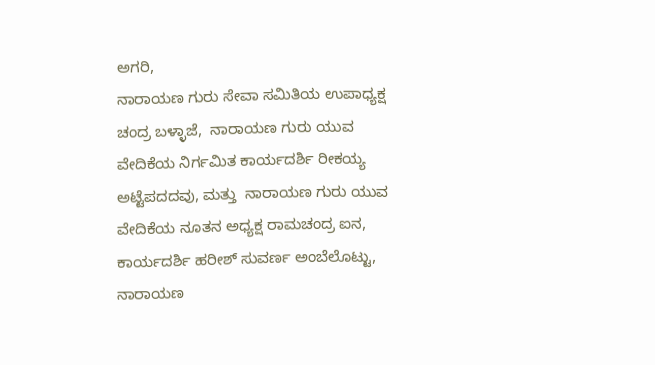ಅಗರಿ,
ನಾರಾಯಣ ಗುರು ಸೇವಾ ಸಮಿತಿಯ ಉಪಾಧ್ಯಕ್ಷ ಚಂದ್ರ ಬಳ್ಳಾಜೆ,  ನಾರಾಯಣ ಗುರು ಯುವ ವೇದಿಕೆಯ ನಿರ್ಗಮಿತ ಕಾರ್ಯದರ್ಶಿ ರೀಕಯ್ಯ ಅಟ್ಟೆಪದದವು, ಮತ್ತು  ನಾರಾಯಣ ಗುರು ಯುವ ವೇದಿಕೆಯ ನೂತನ ಅಧ್ಯಕ್ಷ ರಾಮಚಂದ್ರ ಐನ, ಕಾರ್ಯದರ್ಶಿ ಹರೀಶ್ ಸುವರ್ಣ ಅಂಬೆಲೊಟ್ಟು, ನಾರಾಯಣ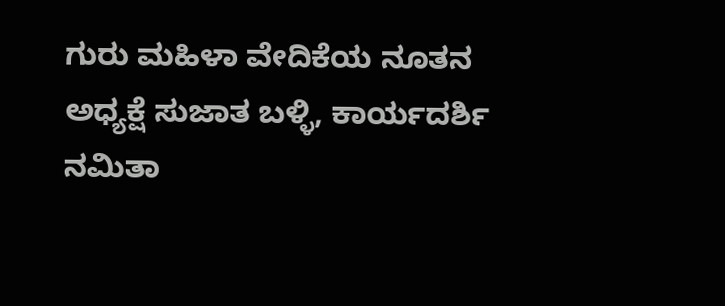ಗುರು ಮಹಿಳಾ ವೇದಿಕೆಯ ನೂತನ ಅಧ್ಯಕ್ಷೆ ಸುಜಾತ ಬಳ್ಳಿ, ಕಾರ್ಯದರ್ಶಿ
ನಮಿತಾ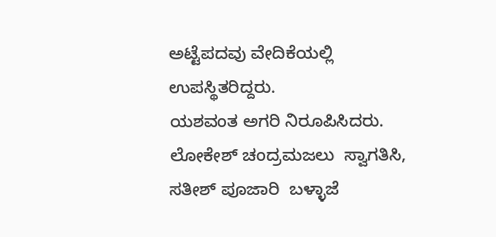ಅಟ್ಟೆಪದವು ವೇದಿಕೆಯಲ್ಲಿ ಉಪಸ್ಥಿತರಿದ್ದರು.
ಯಶವಂತ ಅಗರಿ ನಿರೂಪಿಸಿದರು. ಲೋಕೇಶ್ ಚಂದ್ರಮಜಲು  ಸ್ವಾಗತಿಸಿ, ಸತೀಶ್ ಪೂಜಾರಿ  ಬಳ್ಳಾಜೆ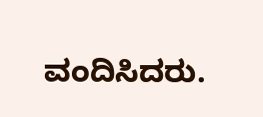ವಂದಿಸಿದರು.